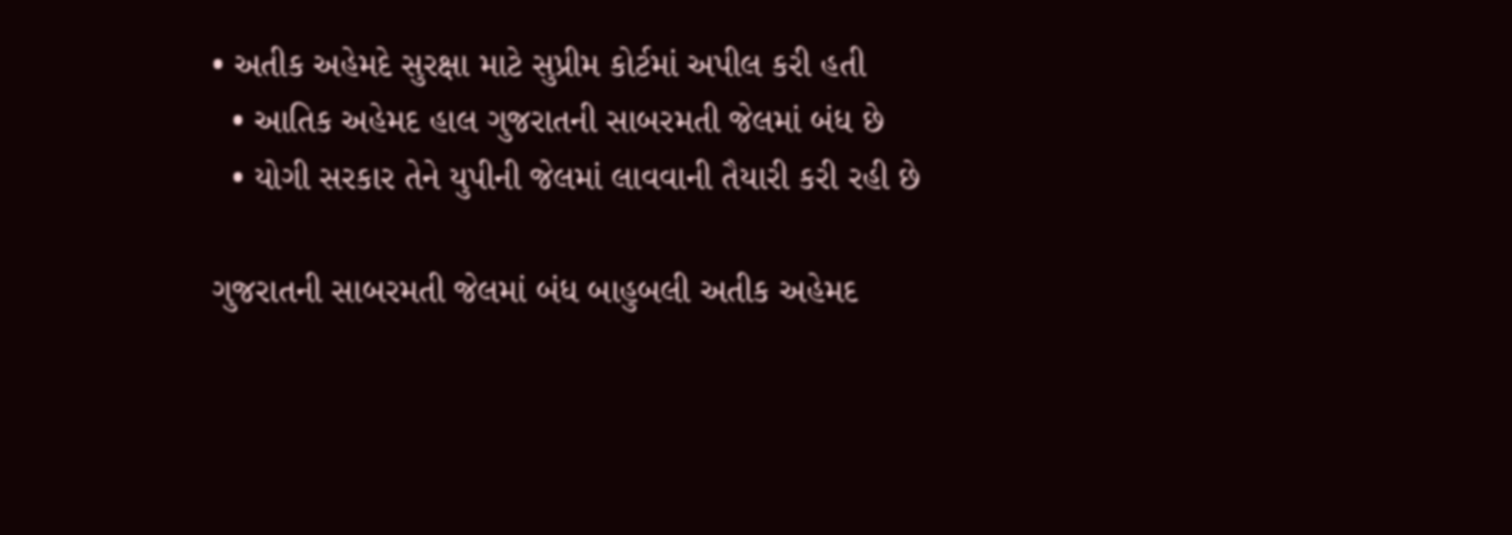• અતીક અહેમદે સુરક્ષા માટે સુપ્રીમ કોર્ટમાં અપીલ કરી હતી
  • આતિક અહેમદ હાલ ગુજરાતની સાબરમતી જેલમાં બંધ છે
  • યોગી સરકાર તેને યુપીની જેલમાં લાવવાની તૈયારી કરી રહી છે

ગુજરાતની સાબરમતી જેલમાં બંધ બાહુબલી અતીક અહેમદ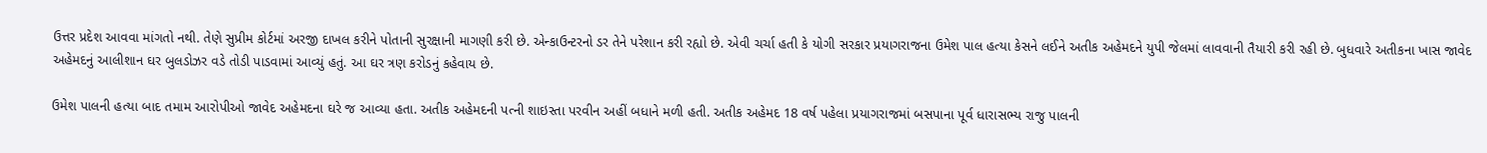ઉત્તર પ્રદેશ આવવા માંગતો નથી. તેણે સુપ્રીમ કોર્ટમાં અરજી દાખલ કરીને પોતાની સુરક્ષાની માગણી કરી છે. એન્કાઉન્ટરનો ડર તેને પરેશાન કરી રહ્યો છે. એવી ચર્ચા હતી કે યોગી સરકાર પ્રયાગરાજના ઉમેશ પાલ હત્યા કેસને લઈને અતીક અહેમદને યુપી જેલમાં લાવવાની તૈયારી કરી રહી છે. બુધવારે અતીકના ખાસ જાવેદ અહેમદનું આલીશાન ઘર બુલડોઝર વડે તોડી પાડવામાં આવ્યું હતું. આ ઘર ત્રણ કરોડનું કહેવાય છે.

ઉમેશ પાલની હત્યા બાદ તમામ આરોપીઓ જાવેદ અહેમદના ઘરે જ આવ્યા હતા. અતીક અહેમદની પત્ની શાઇસ્તા પરવીન અહીં બધાને મળી હતી. અતીક અહેમદ 18 વર્ષ પહેલા પ્રયાગરાજમાં બસપાના પૂર્વ ધારાસભ્ય રાજુ પાલની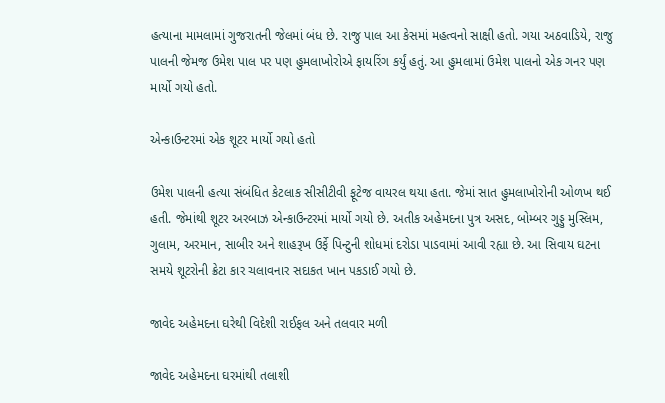હત્યાના મામલામાં ગુજરાતની જેલમાં બંધ છે. રાજુ પાલ આ કેસમાં મહત્વનો સાક્ષી હતો. ગયા અઠવાડિયે, રાજુ પાલની જેમજ ઉમેશ પાલ પર પણ હુમલાખોરોએ ફાયરિંગ કર્યું હતું. આ હુમલામાં ઉમેશ પાલનો એક ગનર પણ માર્યો ગયો હતો.

એન્કાઉન્ટરમાં એક શૂટર માર્યો ગયો હતો

ઉમેશ પાલની હત્યા સંબંધિત કેટલાક સીસીટીવી ફૂટેજ વાયરલ થયા હતા. જેમાં સાત હુમલાખોરોની ઓળખ થઈ હતી. જેમાંથી શૂટર અરબાઝ એન્કાઉન્ટરમાં માર્યો ગયો છે. અતીક અહેમદના પુત્ર અસદ, બોમ્બર ગુડ્ડુ મુસ્લિમ, ગુલામ, અરમાન, સાબીર અને શાહરૂખ ઉર્ફે પિન્ટુની શોધમાં દરોડા પાડવામાં આવી રહ્યા છે. આ સિવાય ઘટના સમયે શૂટરોની ક્રેટા કાર ચલાવનાર સદાકત ખાન પકડાઈ ગયો છે.

જાવેદ અહેમદના ઘરેથી વિદેશી રાઈફલ અને તલવાર મળી

જાવેદ અહેમદના ઘરમાંથી તલાશી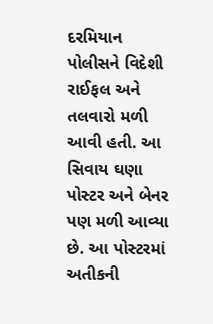દરમિયાન પોલીસને વિદેશી રાઈફલ અને તલવારો મળી આવી હતી. આ સિવાય ઘણા પોસ્ટર અને બેનર પણ મળી આવ્યા છે. આ પોસ્ટરમાં અતીકની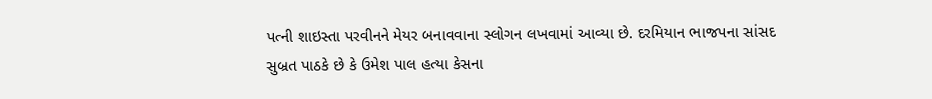પત્ની શાઇસ્તા પરવીનને મેયર બનાવવાના સ્લોગન લખવામાં આવ્યા છે. દરમિયાન ભાજપના સાંસદ સુબ્રત પાઠકે છે કે ઉમેશ પાલ હત્યા કેસના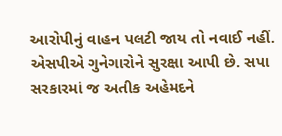આરોપીનું વાહન પલટી જાય તો નવાઈ નહીં. એસપીએ ગુનેગારોને સુરક્ષા આપી છે. સપા સરકારમાં જ અતીક અહેમદને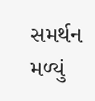સમર્થન મળ્યું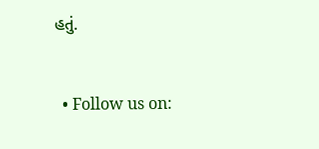હતું.


  • Follow us on: